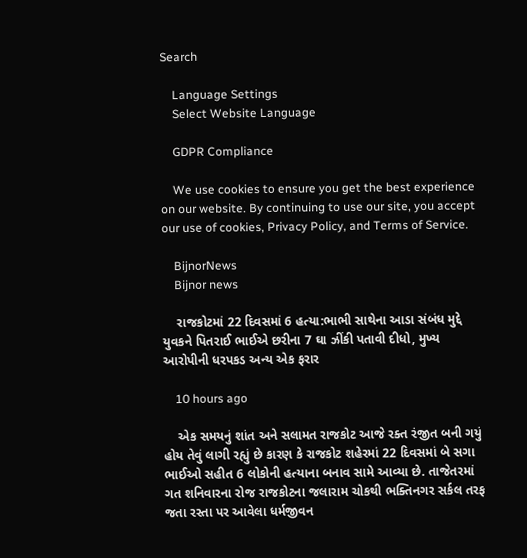Search

    Language Settings
    Select Website Language

    GDPR Compliance

    We use cookies to ensure you get the best experience on our website. By continuing to use our site, you accept our use of cookies, Privacy Policy, and Terms of Service.

    BijnorNews
    Bijnor news

    રાજકોટમાં 22 દિવસમાં 6 હત્યા:ભાભી સાથેના આડા સંબંધ મુદ્દે યુવકને પિતરાઈ ભાઈએ છરીના 7 ઘા ઝીંકી પતાવી દીધો, મુખ્ય આરોપીની ધરપકડ અન્ય એક ફરાર

    10 hours ago

    એક સમયનું શાંત અને સલામત રાજકોટ આજે રક્ત રંજીત બની ગયું હોય તેવું લાગી રહ્યું છે કારણ કે રાજકોટ શહેરમાં 22 દિવસમાં બે સગા ભાઈઓ સહીત 6 લોકોની હત્યાના બનાવ સામે આવ્યા છે. તાજેતરમાં ગત શનિવારના રોજ રાજકોટના જલારામ ચોકથી ભક્તિનગર સર્કલ તરફ જતા રસ્તા પર આવેલા ધર્મજીવન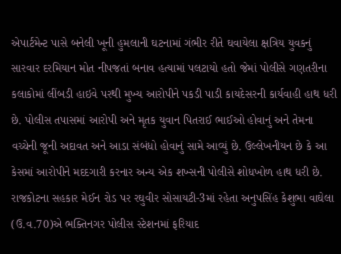એપાર્ટમેન્ટ પાસે બનેલી ખૂની હુમલાની ઘટનામાં ગંભીર રીતે ઘવાયેલા ક્ષત્રિય યુવકનું સારવાર દરમિયાન મોત નીપજતાં બનાવ હત્યામાં પલટાયો હતો જેમાં પોલીસે ગણતરીના કલાકોમાં લીંબડી હાઇવે પરથી મુખ્ય આરોપીને પકડી પાડી કાયદેસરની કાર્યવાહી હાથ ધરી છે. પોલીસ તપાસમાં આરોપી અને મૃતક યુવાન પિતરાઈ ભાઈઓ હોવાનું અને તેમના વચ્ચેની જૂની અદાવત અને આડા સંબંધો હોવાનું સામે આવ્યું છે. ઉલ્લેખનીયન છે કે આ કેસમાં આરોપીને મદદગારી કરનાર અન્ય એક શખ્સની પોલીસે શોધખોળ હાથ ધરી છે. રાજકોટના સહકાર મેઈન રોડ પર રઘુવીર સોસાયટી-3માં રહેતા અનુપસિંહ કેશુભા વાઘેલા (ઉ.વ.70)એ ભક્તિનગર પોલીસ સ્ટેશનમાં ફરિયાદ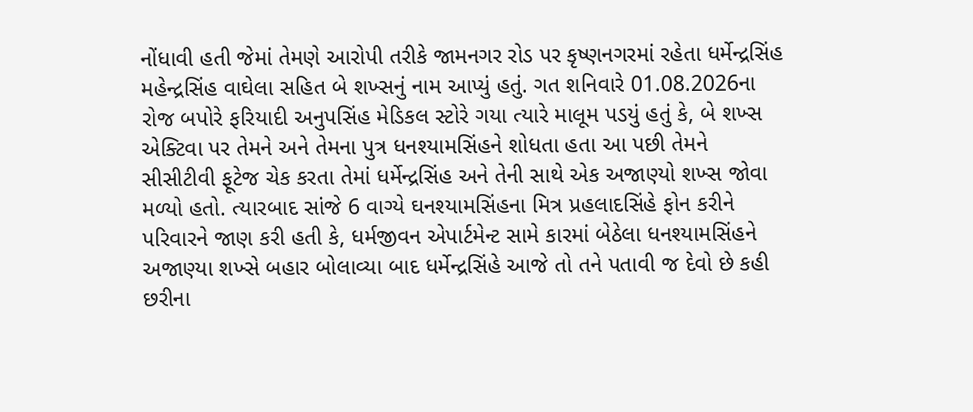નોંધાવી હતી જેમાં તેમણે આરોપી તરીકે જામનગર રોડ પર કૃષ્ણનગરમાં રહેતા ધર્મેન્દ્રસિંહ મહેન્દ્રસિંહ વાઘેલા સહિત બે શખ્સનું નામ આપ્યું હતું. ગત શનિવારે 01.08.2026ના રોજ બપોરે ફરિયાદી અનુપસિંહ મેડિકલ સ્ટોરે ગયા ત્યારે માલૂમ પડયું હતું કે, બે શખ્સ એક્ટિવા પર તેમને અને તેમના પુત્ર ધનશ્યામસિંહને શોધતા હતા આ પછી તેમને સીસીટીવી ફૂટેજ ચેક કરતા તેમાં ધર્મેન્દ્રસિંહ અને તેની સાથે એક અજાણ્યો શખ્સ જોવા મળ્યો હતો. ત્યારબાદ સાંજે 6 વાગ્યે ઘનશ્યામસિંહના મિત્ર પ્રહલાદસિંહે ફોન કરીને પરિવારને જાણ કરી હતી કે, ધર્મજીવન એપાર્ટમેન્ટ સામે કારમાં બેઠેલા ધનશ્યામસિંહને અજાણ્યા શખ્સે બહાર બોલાવ્યા બાદ ધર્મેન્દ્રસિંહે આજે તો તને પતાવી જ દેવો છે કહી છરીના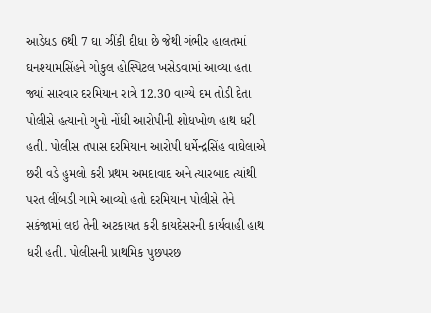આડેધડ 6થી 7 ઘા ઝીંકી દીધા છે જેથી ગંભીર હાલતમાં ઘનશ્યામસિંહને ગોકુલ હોસ્પિટલ ખસેડવામાં આવ્યા હતા જ્યાં સારવાર દરમિયાન રાત્રે 12.30 વાગ્યે દમ તોડી દેતા પોલીસે હત્યાનો ગુનો નોંધી આરોપીની શોધખોળ હાથ ધરી હતી. પોલીસ તપાસ દરમિયાન આરોપી ધર્મેન્દ્રસિંહ વાઘેલાએ છરી વડે હુમલો કરી પ્રથમ અમદાવાદ અને ત્યારબાદ ત્યાંથી પરત લીંબડી ગામે આવ્યો હતો દરમિયાન પોલીસે તેને સકંજામાં લઇ તેની અટકાયત કરી કાયદેસરની કાર્યવાહી હાથ ધરી હતી. પોલીસની પ્રાથમિક પુછપરછ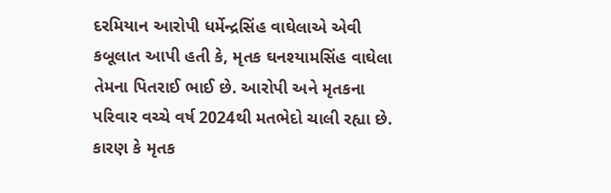દરમિયાન આરોપી ધર્મેન્દ્રસિંહ વાઘેલાએ એવી કબૂલાત આપી હતી કે, મૃતક ઘનશ્યામસિંહ વાઘેલા તેમના પિતરાઈ ભાઈ છે. આરોપી અને મૃતકના પરિવાર વચ્ચે વર્ષ 2024થી મતભેદો ચાલી રહ્યા છે. કારણ કે મૃતક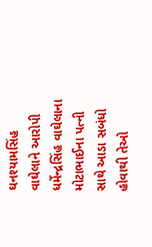ઘનશ્યામસિંહ વાઘેલાને આરોપી ધર્મેન્દ્રસિંહ વાઘેલાના મોટાભાઈના પત્ની સાથે આડા સબંધો હોવાથી તેઓ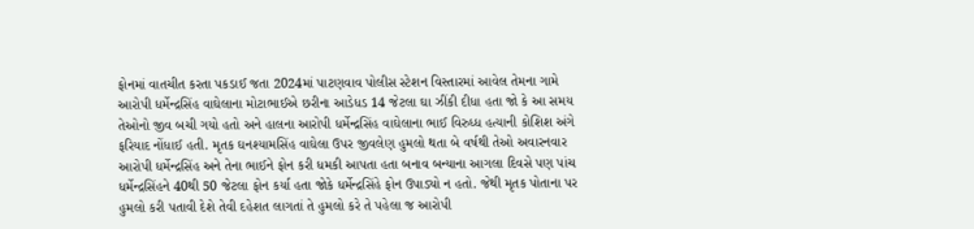ફોનમાં વાતચીત કરતા પકડાઈ જતા 2024માં પાટણવાવ પોલીસ સ્ટેશન વિસ્તારમાં આવેલ તેમના ગામે આરોપી ધર્મેન્દ્રસિંહ વાઘેલાના મોટાભાઈએ છરીના આડેધડ 14 જેટલા ઘા ઝીંકી દીધા હતા જો કે આ સમય તેઓનો જીવ બચી ગયો હતો અને હાલના આરોપી ધર્મેન્દ્રસિંહ વાઘેલાના ભાઈ વિરુધ્ધ હત્યાની કોશિશ અંગે ફરિયાદ નોંધાઈ હતી. મૃતક ઘનશ્યામસિંહ વાઘેલા ઉપર જીવલેણ હુમલો થતા બે વર્ષથી તેઓ અવારનવાર આરોપી ધર્મેન્દ્રસિંહ અને તેના ભાઈને ફોન કરી ધમકી આપતા હતા બનાવ બન્યાના આગલા દિવસે પણ પાંચ ધર્મેન્દ્રસિંહને 40થી 50 જેટલા ફોન કર્યા હતા જોકે ધર્મેન્દ્રસિંહે ફોન ઉપાડ્યો ન હતો. જેથી મૃતક પોતાના પર હુમલો કરી પતાવી દેશે તેવી દહેશત લાગતાં તે હુમલો કરે તે પહેલા જ આરોપી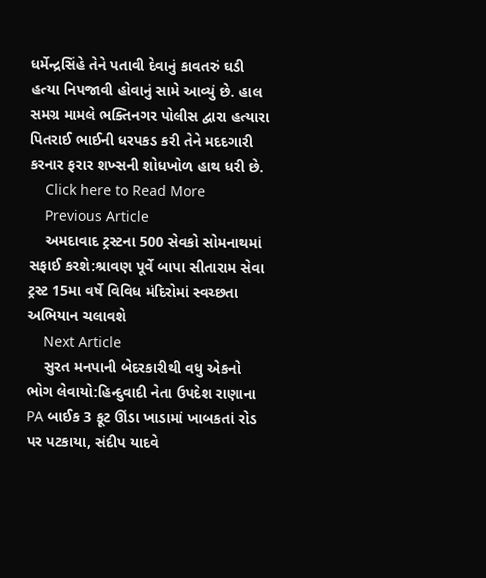ધર્મેન્દ્રસિંહે તેને પતાવી દેવાનું કાવતરું ઘડી હત્યા નિપજાવી હોવાનું સામે આવ્યું છે. હાલ સમગ્ર મામલે ભક્તિનગર પોલીસ દ્વારા હત્યારા પિતરાઈ ભાઈની ધરપકડ કરી તેને મદદગારી કરનાર ફરાર શખ્સની શોધખોળ હાથ ધરી છે.
    Click here to Read More
    Previous Article
    અમદાવાદ ટ્રસ્ટના 500 સેવકો સોમનાથમાં સફાઈ કરશે:શ્રાવણ પૂર્વે બાપા સીતારામ સેવા ટ્રસ્ટ 15મા વર્ષે વિવિધ મંદિરોમાં સ્વચ્છતા અભિયાન ચલાવશે
    Next Article
    સુરત મનપાની બેદરકારીથી વધુ એકનો ભોગ લેવાયો:હિન્દુવાદી નેતા ઉપદેશ રાણાના PA બાઈક 3 ફૂટ ઊંડા ખાડામાં ખાબકતાં રોડ પર પટકાયા, સંદીપ યાદવે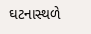ઘટનાસ્થળે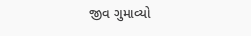જીવ ગુમાવ્યો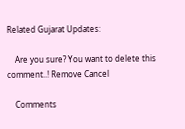Related Gujarat Updates:

    Are you sure? You want to delete this comment..! Remove Cancel

    Comments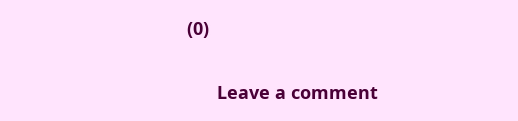(0)

      Leave a comment